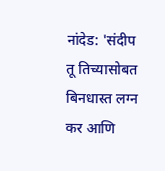नांदेड: 'संदीप तू तिच्यासोबत बिनधास्त लग्न कर आणि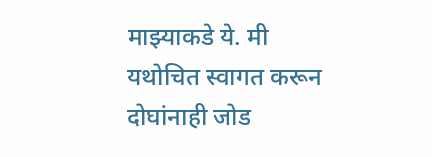माझ्याकडे ये. मी यथोचित स्वागत करून दोघांनाही जोड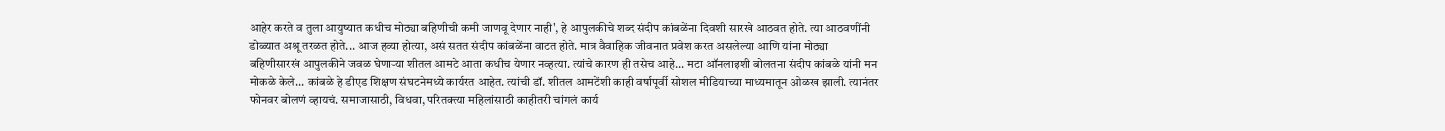आहेर करते व तुला आयुष्यात कधीच मोठ्या बहिणीची कमी जाणवू देणार नाही', हे आपुलकीचे शब्द संदीप कांबळेंना दिवशी सारखे आठवत होते. त्या आठवणींनी डोळ्यात अश्रू तरळत होते... आज हव्या होत्या, असं सतत संदीप कांबळेंना वाटत होते. मात्र वैवाहिक जीवनात प्रवेश करत असलेल्या आणि यांना मोठ्या बहिणीसारखं आपुलकीने जवळ घेणाऱ्या शीतल आमटे आता कधीच येणार नव्हत्या. त्यांचे कारण ही तसेच आहे... मटा ऑनलाइशी बोलतना संदीप कांबळे यांनी मन मोकळे केले... कांबळे हे डीएड शिक्षण संघटनेमध्ये कार्यरत आहेत. त्यांची डॉ. शीतल आमटेंशी काही वर्षापूर्वी सोशल मीडियाच्या माध्यमातून ओळख झाली. त्यानंतर फोनवर बोलणं व्हायचं. समाजासाठी, विधवा, परितक्त्या महिलांसाठी काहीतरी चांगलं कार्य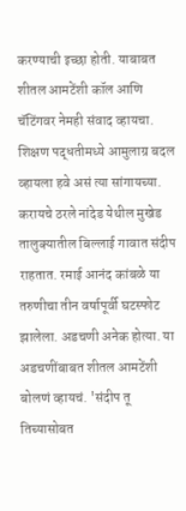करण्याची इच्छा होती. याबाबत शीतल आमटेंशी कॉल आणि चॅटिंगवर नेमही संवाद व्हायचा. शिक्षण पद्धतीमध्ये आमुलाग्र बदल व्हायला हवे असं त्या सांगायच्या. करायचे ठरले नांदेड येथील मुखेड तालुक्यातील बिल्लाई गावात संदीप राहतात. रमाई आनंद कांबळे या तरुणीचा तीन वर्षापूर्वी घटस्फोट झालेला. अडचणी अनेक होत्या. या अडचणींबाबत शीतल आमटेंशी बोलणं व्हायचं. 'संदीप तू तिच्यासोबत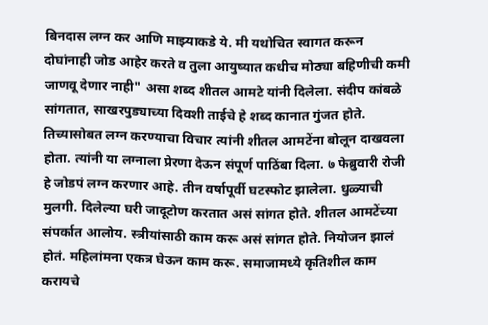बिनदास लग्न कर आणि माझ्याकडे ये. मी यथोचित स्वागत करून दोघांनाही जोड आहेर करते व तुला आयुष्यात कधीच मोठ्या बहिणीची कमी जाणवू देणार नाही" असा शब्द शीतल आमटे यांनी दिलेला. संदीप कांबळे सांगतात, साखरपुड्याच्या दिवशी ताईचे हे शब्द कानात गुंजत होते. तिच्यासोबत लग्न करण्याचा विचार त्यांनी शीतल आमटेंना बोलून दाखवला होता. त्यांनी या लग्नाला प्रेरणा देऊन संपूर्ण पाठिंबा दिला. ७ फेब्रुवारी रोजी हे जोडपं लग्न करणार आहे. तीन वर्षापूर्वी घटस्फोट झालेला. धुळ्याची मुलगी. दिलेल्या घरी जादूटोण करतात असं सांगत होते. शीतल आमटेंच्या संपर्कात आलोय. स्त्रीयांसाठी काम करू असं सांगत होते. नियोजन झालं होतं. महिलांमना एकत्र घेऊन काम करू. समाजामध्ये कृतिशील काम करायचे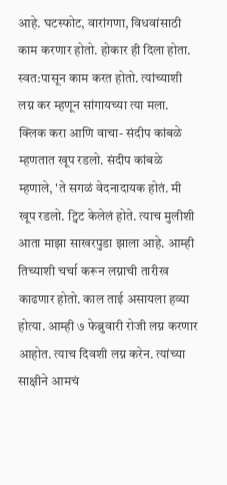आहे. घटस्फोट, वारांगणा, विधवांसाठी काम करणार होतो. होकार ही दिला होता. स्वत:पासून काम करत होतो. त्यांच्याशी लग्न कर म्हणून सांगायच्या त्या मला. क्लिक करा आणि वाचा- संदीप कांबळे म्हणतात खूप रडलो. संदीप कांबळे म्हणाले, 'ते सगळं वेदनादायक होतं. मी खूप रडलो. ट्विट केलेलं होते. त्याच मुलीशी आता माझा साखरपुडा झाला आहे. आम्ही तिच्याशी चर्चा करून लग्नाची तारीख काढणार होतो. काल ताई असायला हव्या होत्या. आम्ही ७ फेब्रुवारी रोजी लग्न करणार आहोत. त्याच दिवशी लग्न करेन. त्यांच्या साक्षीने आमचं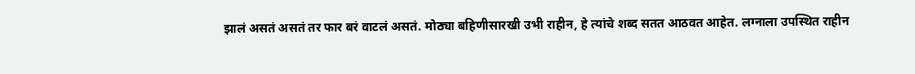झालं असतं असतं तर फार बरं वाटलं असतं. मोठ्या बहिणीसारखी उभी राहीन, हे त्यांचे शब्द सतत आठवत आहेत. लग्नाला उपस्थित राहीन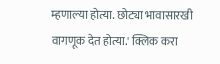म्हणाल्या होत्या. छोट्या भावासारखी वागणूक देत होत्या.' क्लिक करा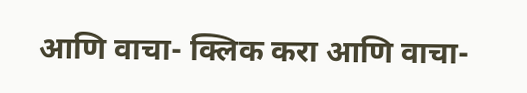आणि वाचा- क्लिक करा आणि वाचा-